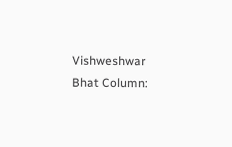Vishweshwar Bhat Column: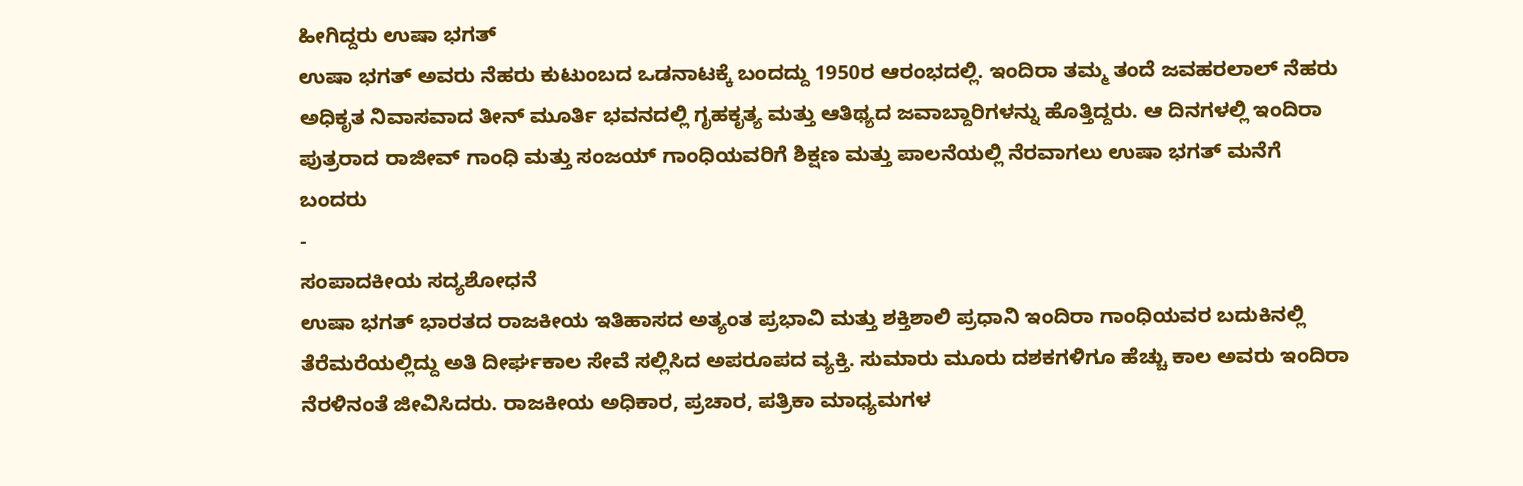ಹೀಗಿದ್ದರು ಉಷಾ ಭಗತ್
ಉಷಾ ಭಗತ್ ಅವರು ನೆಹರು ಕುಟುಂಬದ ಒಡನಾಟಕ್ಕೆ ಬಂದದ್ದು 1950ರ ಆರಂಭದಲ್ಲಿ. ಇಂದಿರಾ ತಮ್ಮ ತಂದೆ ಜವಹರಲಾಲ್ ನೆಹರು ಅಧಿಕೃತ ನಿವಾಸವಾದ ತೀನ್ ಮೂರ್ತಿ ಭವನದಲ್ಲಿ ಗೃಹಕೃತ್ಯ ಮತ್ತು ಆತಿಥ್ಯದ ಜವಾಬ್ದಾರಿಗಳನ್ನು ಹೊತ್ತಿದ್ದರು. ಆ ದಿನಗಳಲ್ಲಿ ಇಂದಿರಾ ಪುತ್ರರಾದ ರಾಜೀವ್ ಗಾಂಧಿ ಮತ್ತು ಸಂಜಯ್ ಗಾಂಧಿಯವರಿಗೆ ಶಿಕ್ಷಣ ಮತ್ತು ಪಾಲನೆಯಲ್ಲಿ ನೆರವಾಗಲು ಉಷಾ ಭಗತ್ ಮನೆಗೆ ಬಂದರು
-
ಸಂಪಾದಕೀಯ ಸದ್ಯಶೋಧನೆ
ಉಷಾ ಭಗತ್ ಭಾರತದ ರಾಜಕೀಯ ಇತಿಹಾಸದ ಅತ್ಯಂತ ಪ್ರಭಾವಿ ಮತ್ತು ಶಕ್ತಿಶಾಲಿ ಪ್ರಧಾನಿ ಇಂದಿರಾ ಗಾಂಧಿಯವರ ಬದುಕಿನಲ್ಲಿ ತೆರೆಮರೆಯಲ್ಲಿದ್ದು ಅತಿ ದೀರ್ಘಕಾಲ ಸೇವೆ ಸಲ್ಲಿಸಿದ ಅಪರೂಪದ ವ್ಯಕ್ತಿ. ಸುಮಾರು ಮೂರು ದಶಕಗಳಿಗೂ ಹೆಚ್ಚು ಕಾಲ ಅವರು ಇಂದಿರಾ ನೆರಳಿನಂತೆ ಜೀವಿಸಿದರು. ರಾಜಕೀಯ ಅಧಿಕಾರ, ಪ್ರಚಾರ, ಪತ್ರಿಕಾ ಮಾಧ್ಯಮಗಳ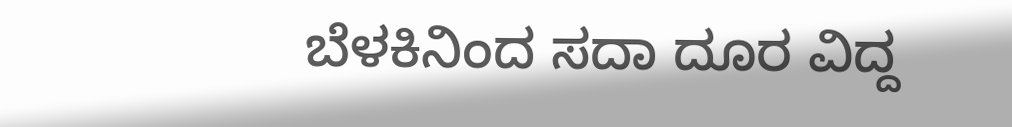ಬೆಳಕಿನಿಂದ ಸದಾ ದೂರ ವಿದ್ದ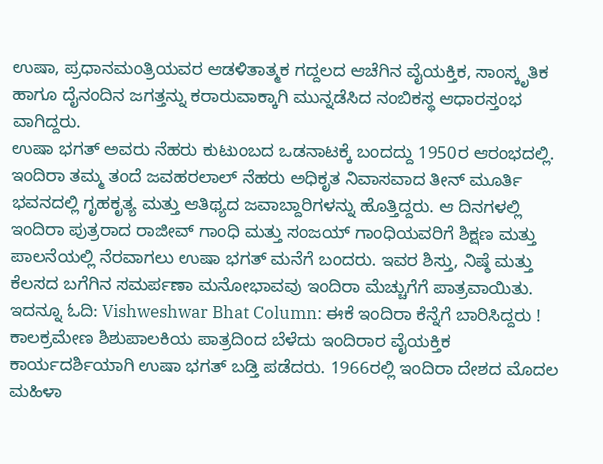ಉಷಾ, ಪ್ರಧಾನಮಂತ್ರಿಯವರ ಆಡಳಿತಾತ್ಮಕ ಗದ್ದಲದ ಆಚೆಗಿನ ವೈಯಕ್ತಿಕ, ಸಾಂಸ್ಕೃತಿಕ ಹಾಗೂ ದೈನಂದಿನ ಜಗತ್ತನ್ನು ಕರಾರುವಾಕ್ಕಾಗಿ ಮುನ್ನಡೆಸಿದ ನಂಬಿಕಸ್ಥ ಆಧಾರಸ್ತಂಭ ವಾಗಿದ್ದರು.
ಉಷಾ ಭಗತ್ ಅವರು ನೆಹರು ಕುಟುಂಬದ ಒಡನಾಟಕ್ಕೆ ಬಂದದ್ದು 1950ರ ಆರಂಭದಲ್ಲಿ. ಇಂದಿರಾ ತಮ್ಮ ತಂದೆ ಜವಹರಲಾಲ್ ನೆಹರು ಅಧಿಕೃತ ನಿವಾಸವಾದ ತೀನ್ ಮೂರ್ತಿ ಭವನದಲ್ಲಿ ಗೃಹಕೃತ್ಯ ಮತ್ತು ಆತಿಥ್ಯದ ಜವಾಬ್ದಾರಿಗಳನ್ನು ಹೊತ್ತಿದ್ದರು. ಆ ದಿನಗಳಲ್ಲಿ ಇಂದಿರಾ ಪುತ್ರರಾದ ರಾಜೀವ್ ಗಾಂಧಿ ಮತ್ತು ಸಂಜಯ್ ಗಾಂಧಿಯವರಿಗೆ ಶಿಕ್ಷಣ ಮತ್ತು ಪಾಲನೆಯಲ್ಲಿ ನೆರವಾಗಲು ಉಷಾ ಭಗತ್ ಮನೆಗೆ ಬಂದರು. ಇವರ ಶಿಸ್ತು, ನಿಷ್ಠೆ ಮತ್ತು ಕೆಲಸದ ಬಗೆಗಿನ ಸಮರ್ಪಣಾ ಮನೋಭಾವವು ಇಂದಿರಾ ಮೆಚ್ಚುಗೆಗೆ ಪಾತ್ರವಾಯಿತು.
ಇದನ್ನೂ ಓದಿ: Vishweshwar Bhat Column: ಈಕೆ ಇಂದಿರಾ ಕೆನ್ನೆಗೆ ಬಾರಿಸಿದ್ದರು !
ಕಾಲಕ್ರಮೇಣ ಶಿಶುಪಾಲಕಿಯ ಪಾತ್ರದಿಂದ ಬೆಳೆದು ಇಂದಿರಾರ ವೈಯಕ್ತಿಕ ಕಾರ್ಯದರ್ಶಿಯಾಗಿ ಉಷಾ ಭಗತ್ ಬಡ್ತಿ ಪಡೆದರು. 1966ರಲ್ಲಿ ಇಂದಿರಾ ದೇಶದ ಮೊದಲ ಮಹಿಳಾ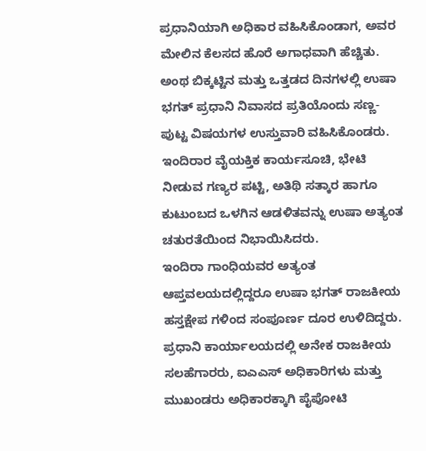ಪ್ರಧಾನಿಯಾಗಿ ಅಧಿಕಾರ ವಹಿಸಿಕೊಂಡಾಗ, ಅವರ ಮೇಲಿನ ಕೆಲಸದ ಹೊರೆ ಅಗಾಧವಾಗಿ ಹೆಚ್ಚಿತು. ಅಂಥ ಬಿಕ್ಕಟ್ಟಿನ ಮತ್ತು ಒತ್ತಡದ ದಿನಗಳಲ್ಲಿ ಉಷಾ ಭಗತ್ ಪ್ರಧಾನಿ ನಿವಾಸದ ಪ್ರತಿಯೊಂದು ಸಣ್ಣ-ಪುಟ್ಟ ವಿಷಯಗಳ ಉಸ್ತುವಾರಿ ವಹಿಸಿಕೊಂಡರು. ಇಂದಿರಾರ ವೈಯಕ್ತಿಕ ಕಾರ್ಯಸೂಚಿ, ಭೇಟಿ ನೀಡುವ ಗಣ್ಯರ ಪಟ್ಟಿ, ಅತಿಥಿ ಸತ್ಕಾರ ಹಾಗೂ ಕುಟುಂಬದ ಒಳಗಿನ ಆಡಳಿತವನ್ನು ಉಷಾ ಅತ್ಯಂತ ಚತುರತೆಯಿಂದ ನಿಭಾಯಿಸಿದರು.
ಇಂದಿರಾ ಗಾಂಧಿಯವರ ಅತ್ಯಂತ ಆಪ್ತವಲಯದಲ್ಲಿದ್ದರೂ ಉಷಾ ಭಗತ್ ರಾಜಕೀಯ ಹಸ್ತಕ್ಷೇಪ ಗಳಿಂದ ಸಂಪೂರ್ಣ ದೂರ ಉಳಿದಿದ್ದರು. ಪ್ರಧಾನಿ ಕಾರ್ಯಾಲಯದಲ್ಲಿ ಅನೇಕ ರಾಜಕೀಯ ಸಲಹೆಗಾರರು, ಐಎಎಸ್ ಅಧಿಕಾರಿಗಳು ಮತ್ತು ಮುಖಂಡರು ಅಧಿಕಾರಕ್ಕಾಗಿ ಪೈಪೋಟಿ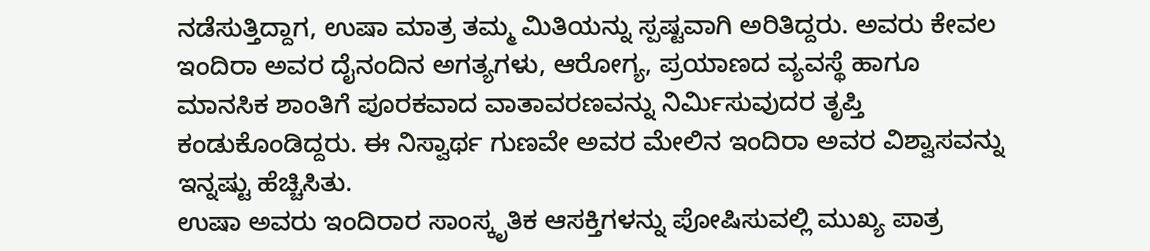ನಡೆಸುತ್ತಿದ್ದಾಗ, ಉಷಾ ಮಾತ್ರ ತಮ್ಮ ಮಿತಿಯನ್ನು ಸ್ಪಷ್ಟವಾಗಿ ಅರಿತಿದ್ದರು. ಅವರು ಕೇವಲ ಇಂದಿರಾ ಅವರ ದೈನಂದಿನ ಅಗತ್ಯಗಳು, ಆರೋಗ್ಯ, ಪ್ರಯಾಣದ ವ್ಯವಸ್ಥೆ ಹಾಗೂ ಮಾನಸಿಕ ಶಾಂತಿಗೆ ಪೂರಕವಾದ ವಾತಾವರಣವನ್ನು ನಿರ್ಮಿಸುವುದರ ತೃಪ್ತಿ ಕಂಡುಕೊಂಡಿದ್ದರು. ಈ ನಿಸ್ವಾರ್ಥ ಗುಣವೇ ಅವರ ಮೇಲಿನ ಇಂದಿರಾ ಅವರ ವಿಶ್ವಾಸವನ್ನು ಇನ್ನಷ್ಟು ಹೆಚ್ಚಿಸಿತು.
ಉಷಾ ಅವರು ಇಂದಿರಾರ ಸಾಂಸ್ಕೃತಿಕ ಆಸಕ್ತಿಗಳನ್ನು ಪೋಷಿಸುವಲ್ಲಿ ಮುಖ್ಯ ಪಾತ್ರ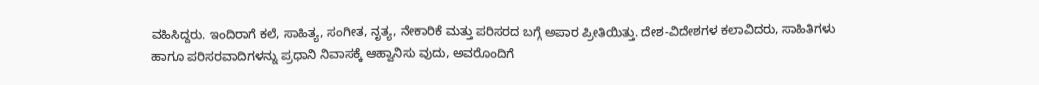ವಹಿಸಿದ್ದರು. ಇಂದಿರಾಗೆ ಕಲೆ, ಸಾಹಿತ್ಯ, ಸಂಗೀತ, ನೃತ್ಯ, ನೇಕಾರಿಕೆ ಮತ್ತು ಪರಿಸರದ ಬಗ್ಗೆ ಅಪಾರ ಪ್ರೀತಿಯಿತ್ತು. ದೇಶ-ವಿದೇಶಗಳ ಕಲಾವಿದರು, ಸಾಹಿತಿಗಳು ಹಾಗೂ ಪರಿಸರವಾದಿಗಳನ್ನು ಪ್ರಧಾನಿ ನಿವಾಸಕ್ಕೆ ಆಹ್ವಾನಿಸು ವುದು, ಅವರೊಂದಿಗೆ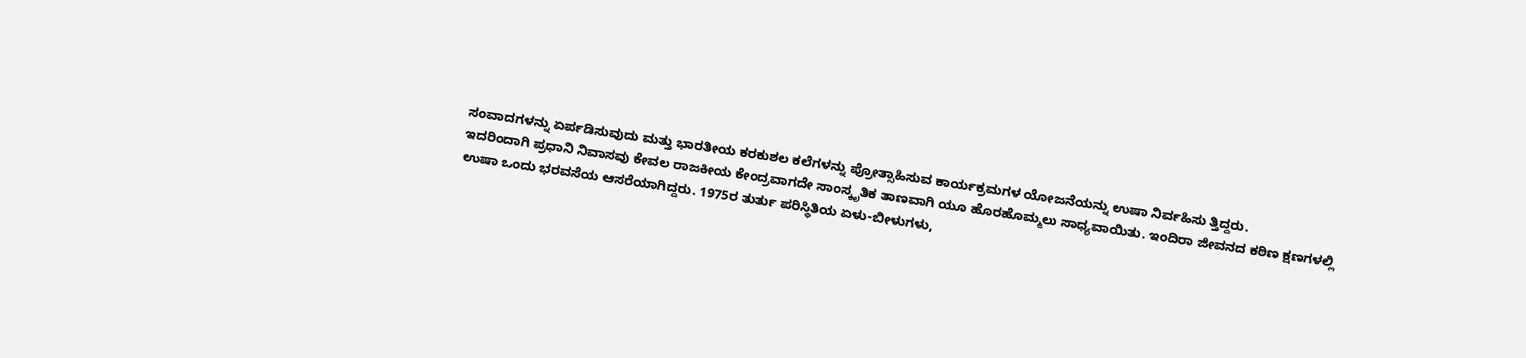ಸಂವಾದಗಳನ್ನು ಏರ್ಪಡಿಸುವುದು ಮತ್ತು ಭಾರತೀಯ ಕರಕುಶಲ ಕಲೆಗಳನ್ನು ಪ್ರೋತ್ಸಾಹಿಸುವ ಕಾರ್ಯಕ್ರಮಗಳ ಯೋಜನೆಯನ್ನು ಉಷಾ ನಿರ್ವಹಿಸು ತ್ತಿದ್ದರು.
ಇದರಿಂದಾಗಿ ಪ್ರಧಾನಿ ನಿವಾಸವು ಕೇವಲ ರಾಜಕೀಯ ಕೇಂದ್ರವಾಗದೇ ಸಾಂಸ್ಕೃತಿಕ ತಾಣವಾಗಿ ಯೂ ಹೊರಹೊಮ್ಮಲು ಸಾಧ್ಯವಾಯಿತು. ಇಂದಿರಾ ಜೀವನದ ಕಠಿಣ ಕ್ಷಣಗಳಲ್ಲಿ ಉಷಾ ಒಂದು ಭರವಸೆಯ ಆಸರೆಯಾಗಿದ್ದರು. 1975ರ ತುರ್ತು ಪರಿಸ್ಥಿತಿಯ ಏಳು-ಬೀಳುಗಳು,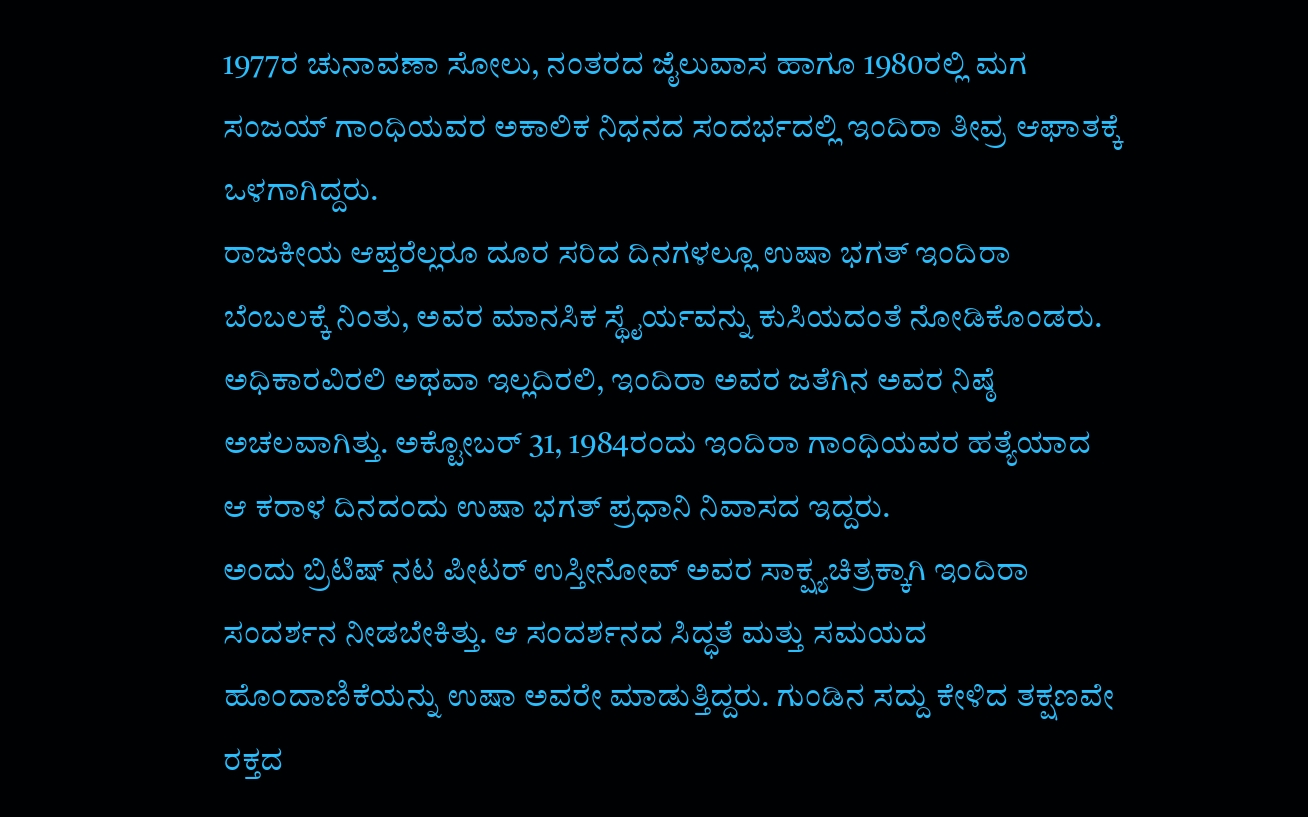1977ರ ಚುನಾವಣಾ ಸೋಲು, ನಂತರದ ಜೈಲುವಾಸ ಹಾಗೂ 1980ರಲ್ಲಿ ಮಗ ಸಂಜಯ್ ಗಾಂಧಿಯವರ ಅಕಾಲಿಕ ನಿಧನದ ಸಂದರ್ಭದಲ್ಲಿ ಇಂದಿರಾ ತೀವ್ರ ಆಘಾತಕ್ಕೆ ಒಳಗಾಗಿದ್ದರು.
ರಾಜಕೀಯ ಆಪ್ತರೆಲ್ಲರೂ ದೂರ ಸರಿದ ದಿನಗಳಲ್ಲೂ ಉಷಾ ಭಗತ್ ಇಂದಿರಾ ಬೆಂಬಲಕ್ಕೆ ನಿಂತು, ಅವರ ಮಾನಸಿಕ ಸ್ಥೈರ್ಯವನ್ನು ಕುಸಿಯದಂತೆ ನೋಡಿಕೊಂಡರು. ಅಧಿಕಾರವಿರಲಿ ಅಥವಾ ಇಲ್ಲದಿರಲಿ, ಇಂದಿರಾ ಅವರ ಜತೆಗಿನ ಅವರ ನಿಷ್ಠೆ ಅಚಲವಾಗಿತ್ತು. ಅಕ್ಟೋಬರ್ 31, 1984ರಂದು ಇಂದಿರಾ ಗಾಂಧಿಯವರ ಹತ್ಯೆಯಾದ ಆ ಕರಾಳ ದಿನದಂದು ಉಷಾ ಭಗತ್ ಪ್ರಧಾನಿ ನಿವಾಸದ ಇದ್ದರು.
ಅಂದು ಬ್ರಿಟಿಷ್ ನಟ ಪೀಟರ್ ಉಸ್ತೀನೋವ್ ಅವರ ಸಾಕ್ಷ್ಯಚಿತ್ರಕ್ಕಾಗಿ ಇಂದಿರಾ ಸಂದರ್ಶನ ನೀಡಬೇಕಿತ್ತು. ಆ ಸಂದರ್ಶನದ ಸಿದ್ಧತೆ ಮತ್ತು ಸಮಯದ ಹೊಂದಾಣಿಕೆಯನ್ನು ಉಷಾ ಅವರೇ ಮಾಡುತ್ತಿದ್ದರು. ಗುಂಡಿನ ಸದ್ದು ಕೇಳಿದ ತಕ್ಷಣವೇ ರಕ್ತದ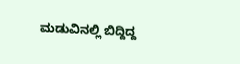ಮಡುವಿನಲ್ಲಿ ಬಿದ್ದಿದ್ದ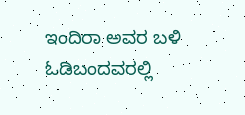ಇಂದಿರಾ ಅವರ ಬಳಿ ಓಡಿಬಂದವರಲ್ಲಿ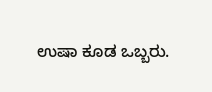ಉಷಾ ಕೂಡ ಒಬ್ಬರು.